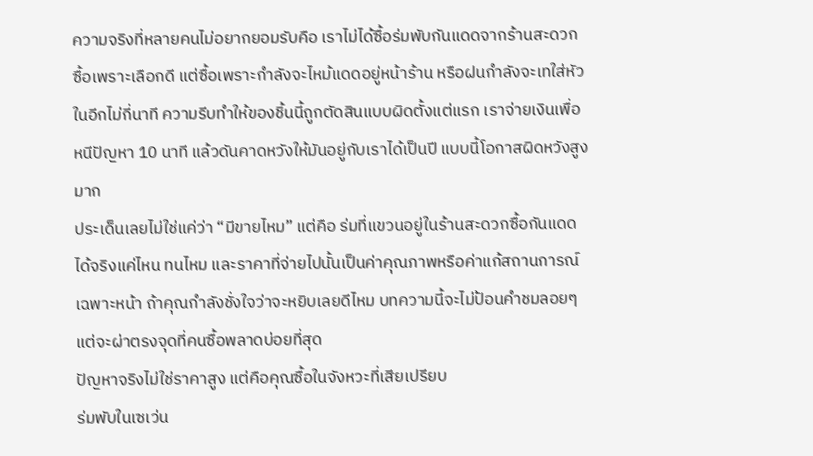ความจริงที่หลายคนไม่อยากยอมรับคือ เราไม่ได้ซื้อร่มพับกันแดดจากร้านสะดวกซื้อเพราะเลือกดี แต่ซื้อเพราะกำลังจะไหม้แดดอยู่หน้าร้าน หรือฝนกำลังจะเทใส่หัวในอีกไม่กี่นาที ความรีบทำให้ของชิ้นนี้ถูกตัดสินแบบผิดตั้งแต่แรก เราจ่ายเงินเพื่อหนีปัญหา 10 นาที แล้วดันคาดหวังให้มันอยู่กับเราได้เป็นปี แบบนี้โอกาสผิดหวังสูงมาก
ประเด็นเลยไม่ใช่แค่ว่า “มีขายไหม” แต่คือ ร่มที่แขวนอยู่ในร้านสะดวกซื้อกันแดดได้จริงแค่ไหน ทนไหม และราคาที่จ่ายไปนั้นเป็นค่าคุณภาพหรือค่าแก้สถานการณ์เฉพาะหน้า ถ้าคุณกำลังชั่งใจว่าจะหยิบเลยดีไหม บทความนี้จะไม่ป้อนคำชมลอยๆ แต่จะผ่าตรงจุดที่คนซื้อพลาดบ่อยที่สุด
ปัญหาจริงไม่ใช่ราคาสูง แต่คือคุณซื้อในจังหวะที่เสียเปรียบ
ร่มพับในเซเว่น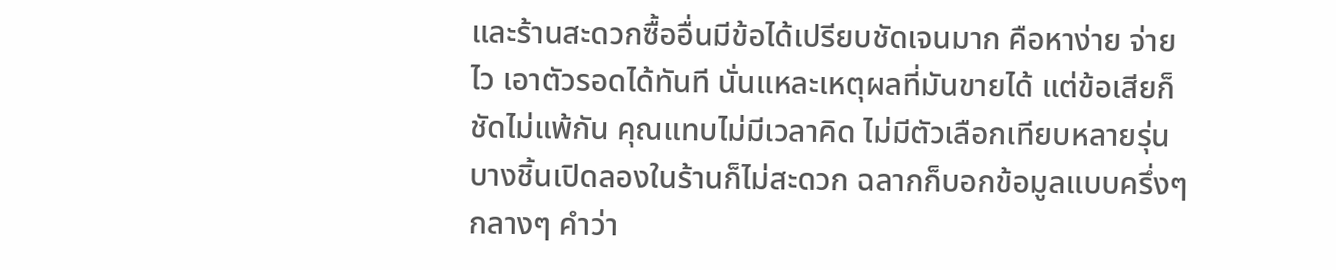และร้านสะดวกซื้ออื่นมีข้อได้เปรียบชัดเจนมาก คือหาง่าย จ่ายไว เอาตัวรอดได้ทันที นั่นแหละเหตุผลที่มันขายได้ แต่ข้อเสียก็ชัดไม่แพ้กัน คุณแทบไม่มีเวลาคิด ไม่มีตัวเลือกเทียบหลายรุ่น บางชิ้นเปิดลองในร้านก็ไม่สะดวก ฉลากก็บอกข้อมูลแบบครึ่งๆ กลางๆ คำว่า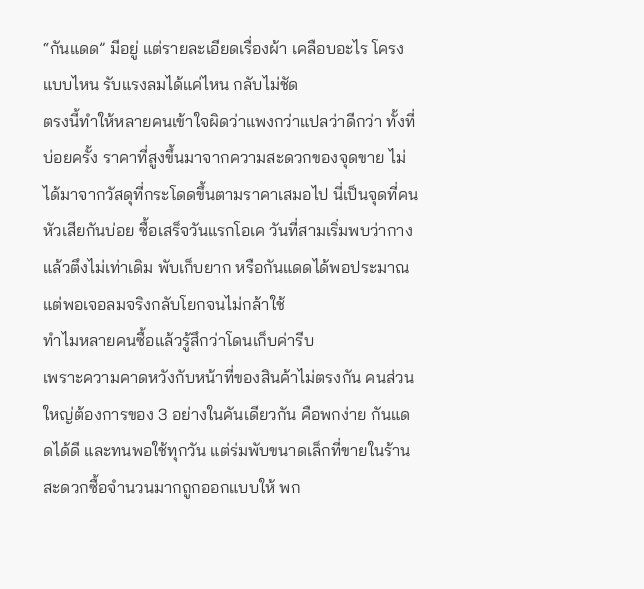“กันแดด” มีอยู่ แต่รายละเอียดเรื่องผ้า เคลือบอะไร โครงแบบไหน รับแรงลมได้แค่ไหน กลับไม่ชัด
ตรงนี้ทำให้หลายคนเข้าใจผิดว่าแพงกว่าแปลว่าดีกว่า ทั้งที่บ่อยครั้ง ราคาที่สูงขึ้นมาจากความสะดวกของจุดขาย ไม่ได้มาจากวัสดุที่กระโดดขึ้นตามราคาเสมอไป นี่เป็นจุดที่คนหัวเสียกันบ่อย ซื้อเสร็จวันแรกโอเค วันที่สามเริ่มพบว่ากางแล้วตึงไม่เท่าเดิม พับเก็บยาก หรือกันแดดได้พอประมาณแต่พอเจอลมจริงกลับโยกจนไม่กล้าใช้
ทำไมหลายคนซื้อแล้วรู้สึกว่าโดนเก็บค่ารีบ
เพราะความคาดหวังกับหน้าที่ของสินค้าไม่ตรงกัน คนส่วนใหญ่ต้องการของ 3 อย่างในคันเดียวกัน คือพกง่าย กันแดดได้ดี และทนพอใช้ทุกวัน แต่ร่มพับขนาดเล็กที่ขายในร้านสะดวกซื้อจำนวนมากถูกออกแบบให้ พก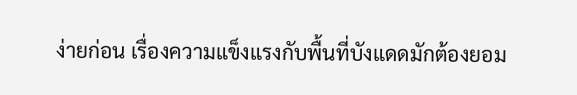ง่ายก่อน เรื่องความแข็งแรงกับพื้นที่บังแดดมักต้องยอม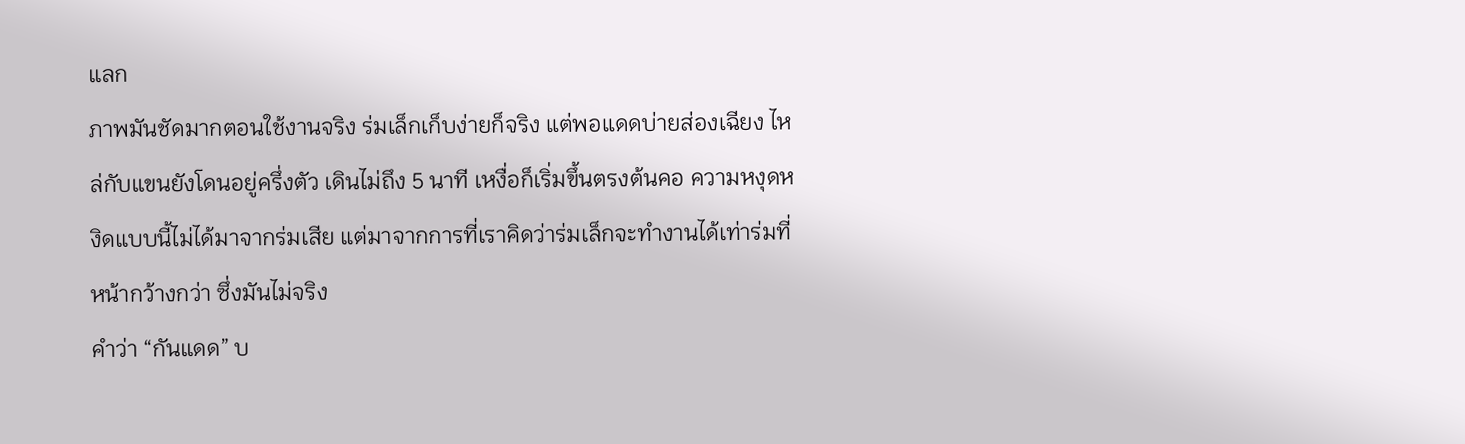แลก
ภาพมันชัดมากตอนใช้งานจริง ร่มเล็กเก็บง่ายก็จริง แต่พอแดดบ่ายส่องเฉียง ไหล่กับแขนยังโดนอยู่ครึ่งตัว เดินไม่ถึง 5 นาที เหงื่อก็เริ่มขึ้นตรงต้นคอ ความหงุดหงิดแบบนี้ไม่ได้มาจากร่มเสีย แต่มาจากการที่เราคิดว่าร่มเล็กจะทำงานได้เท่าร่มที่หน้ากว้างกว่า ซึ่งมันไม่จริง
คำว่า “กันแดด” บ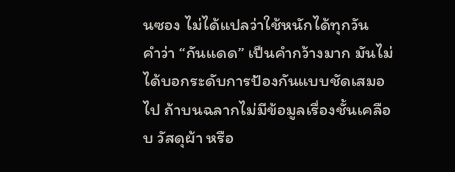นซอง ไม่ได้แปลว่าใช้หนักได้ทุกวัน
คำว่า “กันแดด” เป็นคำกว้างมาก มันไม่ได้บอกระดับการป้องกันแบบชัดเสมอไป ถ้าบนฉลากไม่มีข้อมูลเรื่องชั้นเคลือบ วัสดุผ้า หรือ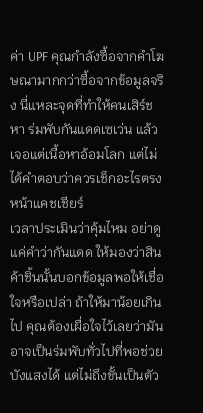ค่า UPF คุณกำลังซื้อจากคำโฆษณามากกว่าซื้อจากข้อมูลจริง นี่แหละจุดที่ทำให้คนเสิร์ชหา ร่มพับกันแดดเซเว่น แล้วเจอแต่เนื้อหาอ้อมโลก แต่ไม่ได้คำตอบว่าควรเช็กอะไรตรงหน้าแคชเชียร์
เวลาประเมินว่าคุ้มไหม อย่าดูแค่คำว่ากันแดด ให้มองว่าสินค้าชิ้นนั้นบอกข้อมูลพอให้เชื่อใจหรือเปล่า ถ้าให้มาน้อยเกินไป คุณต้องเผื่อใจไว้เลยว่ามันอาจเป็นร่มพับทั่วไปที่พอช่วยบังแสงได้ แต่ไม่ถึงขั้นเป็นตัว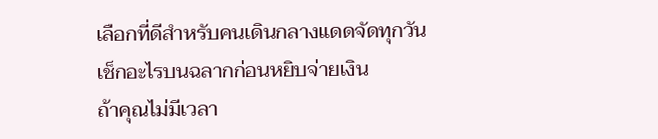เลือกที่ดีสำหรับคนเดินกลางแดดจัดทุกวัน
เช็กอะไรบนฉลากก่อนหยิบจ่ายเงิน
ถ้าคุณไม่มีเวลา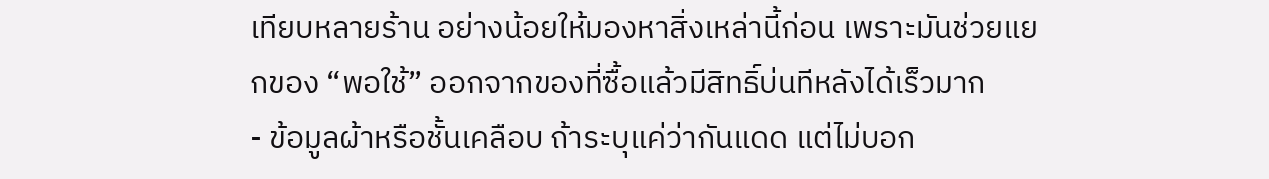เทียบหลายร้าน อย่างน้อยให้มองหาสิ่งเหล่านี้ก่อน เพราะมันช่วยแยกของ “พอใช้” ออกจากของที่ซื้อแล้วมีสิทธิ์บ่นทีหลังได้เร็วมาก
- ข้อมูลผ้าหรือชั้นเคลือบ ถ้าระบุแค่ว่ากันแดด แต่ไม่บอก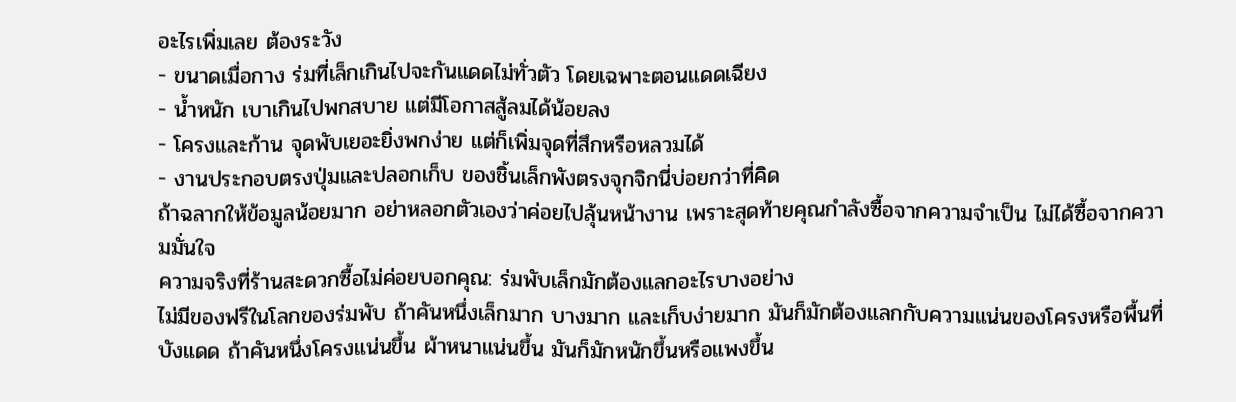อะไรเพิ่มเลย ต้องระวัง
- ขนาดเมื่อกาง ร่มที่เล็กเกินไปจะกันแดดไม่ทั่วตัว โดยเฉพาะตอนแดดเฉียง
- น้ำหนัก เบาเกินไปพกสบาย แต่มีโอกาสสู้ลมได้น้อยลง
- โครงและก้าน จุดพับเยอะยิ่งพกง่าย แต่ก็เพิ่มจุดที่สึกหรือหลวมได้
- งานประกอบตรงปุ่มและปลอกเก็บ ของชิ้นเล็กพังตรงจุกจิกนี่บ่อยกว่าที่คิด
ถ้าฉลากให้ข้อมูลน้อยมาก อย่าหลอกตัวเองว่าค่อยไปลุ้นหน้างาน เพราะสุดท้ายคุณกำลังซื้อจากความจำเป็น ไม่ได้ซื้อจากความมั่นใจ
ความจริงที่ร้านสะดวกซื้อไม่ค่อยบอกคุณ: ร่มพับเล็กมักต้องแลกอะไรบางอย่าง
ไม่มีของฟรีในโลกของร่มพับ ถ้าคันหนึ่งเล็กมาก บางมาก และเก็บง่ายมาก มันก็มักต้องแลกกับความแน่นของโครงหรือพื้นที่บังแดด ถ้าคันหนึ่งโครงแน่นขึ้น ผ้าหนาแน่นขึ้น มันก็มักหนักขึ้นหรือแพงขึ้น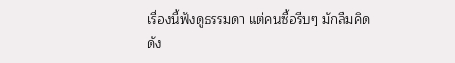เรื่องนี้ฟังดูธรรมดา แต่คนซื้อรีบๆ มักลืมคิด
ดัง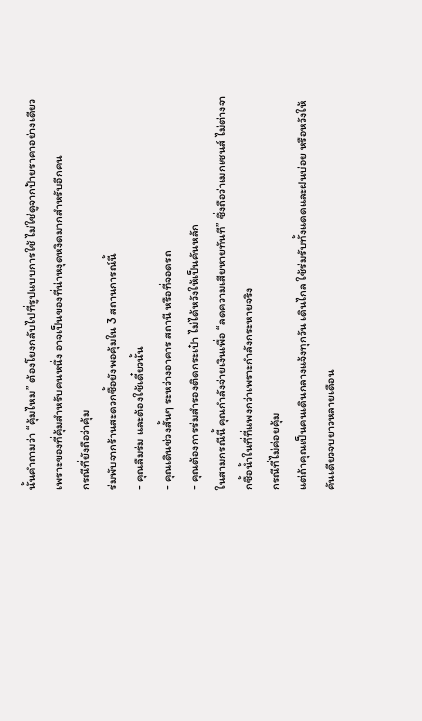นั้นคำถามว่า “คุ้มไหม” ต้องโยงกลับไปที่รูปแบบการใช้ ไม่ใช่ดูจากป้ายราคาอย่างเดียว เพราะของที่คุ้มสำหรับคนหนึ่ง อาจเป็นของที่น่าหงุดหงิดมากสำหรับอีกคน
กรณีที่ยังถือว่าคุ้ม
ร่มพับจากร้านสะดวกซื้อยังพอคุ้มใน 3 สถานการณ์นี้
- คุณลืมร่ม และต้องใช้เดี๋ยวนั้น
- คุณเดินช่วงสั้นๆ ระหว่างอาคาร สถานี หรือที่จอดรถ
- คุณต้องการร่มสำรองติดกระเป๋า ไม่ได้หวังให้เป็นคันหลัก
ในสามกรณีนี้ คุณกำลังจ่ายเงินเพื่อ “ลดความเสียหายทันที” ซึ่งถือว่าเมกเซนส์ ไม่ต่างจากซื้อน้ำในที่ที่แพงกว่าเพราะกำลังกระหายจริง
กรณีที่ไม่ค่อยคุ้ม
แต่ถ้าคุณเป็นคนเดินกลางแจ้งทุกวัน เดินไกล ใช้ร่มรับทั้งแดดและฝนบ่อย หรือหวังให้คันเดียวจบยาวหลายเดือน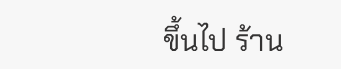ขึ้นไป ร้าน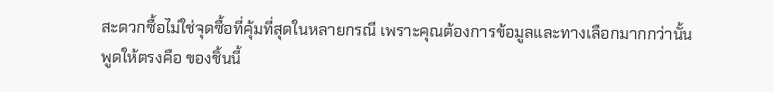สะดวกซื้อไม่ใช่จุดซื้อที่คุ้มที่สุดในหลายกรณี เพราะคุณต้องการข้อมูลและทางเลือกมากกว่านั้น
พูดให้ตรงคือ ของชิ้นนี้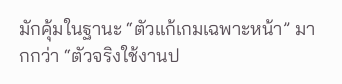มักคุ้มในฐานะ “ตัวแก้เกมเฉพาะหน้า” มากกว่า “ตัวจริงใช้งานป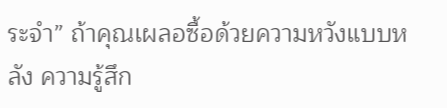ระจำ” ถ้าคุณเผลอซื้อด้วยความหวังแบบหลัง ความรู้สึก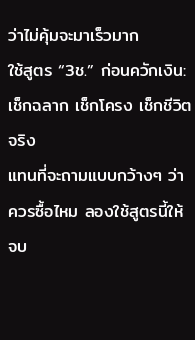ว่าไม่คุ้มจะมาเร็วมาก
ใช้สูตร “3ช.” ก่อนควักเงิน: เช็กฉลาก เช็กโครง เช็กชีวิตจริง
แทนที่จะถามแบบกว้างๆ ว่าควรซื้อไหม ลองใช้สูตรนี้ให้จบ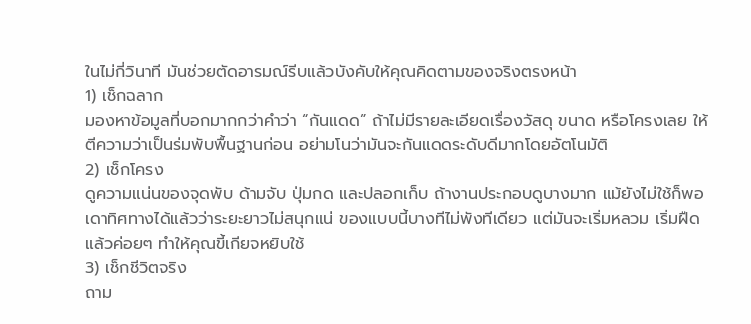ในไม่กี่วินาที มันช่วยตัดอารมณ์รีบแล้วบังคับให้คุณคิดตามของจริงตรงหน้า
1) เช็กฉลาก
มองหาข้อมูลที่บอกมากกว่าคำว่า “กันแดด” ถ้าไม่มีรายละเอียดเรื่องวัสดุ ขนาด หรือโครงเลย ให้ตีความว่าเป็นร่มพับพื้นฐานก่อน อย่ามโนว่ามันจะกันแดดระดับดีมากโดยอัตโนมัติ
2) เช็กโครง
ดูความแน่นของจุดพับ ด้ามจับ ปุ่มกด และปลอกเก็บ ถ้างานประกอบดูบางมาก แม้ยังไม่ใช้ก็พอเดาทิศทางได้แล้วว่าระยะยาวไม่สนุกแน่ ของแบบนี้บางทีไม่พังทีเดียว แต่มันจะเริ่มหลวม เริ่มฝืด แล้วค่อยๆ ทำให้คุณขี้เกียจหยิบใช้
3) เช็กชีวิตจริง
ถาม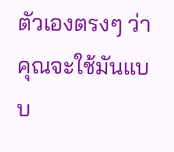ตัวเองตรงๆ ว่าคุณจะใช้มันแบบ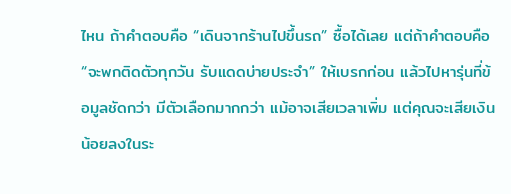ไหน ถ้าคำตอบคือ “เดินจากร้านไปขึ้นรถ” ซื้อได้เลย แต่ถ้าคำตอบคือ “จะพกติดตัวทุกวัน รับแดดบ่ายประจำ” ให้เบรกก่อน แล้วไปหารุ่นที่ข้อมูลชัดกว่า มีตัวเลือกมากกว่า แม้อาจเสียเวลาเพิ่ม แต่คุณจะเสียเงินน้อยลงในระ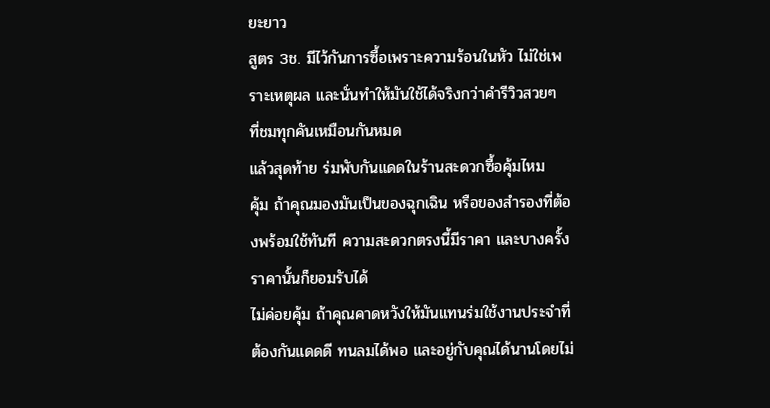ยะยาว
สูตร 3ช. มีไว้กันการซื้อเพราะความร้อนในหัว ไม่ใช่เพราะเหตุผล และนั่นทำให้มันใช้ได้จริงกว่าคำรีวิวสวยๆ ที่ชมทุกคันเหมือนกันหมด
แล้วสุดท้าย ร่มพับกันแดดในร้านสะดวกซื้อคุ้มไหม
คุ้ม ถ้าคุณมองมันเป็นของฉุกเฉิน หรือของสำรองที่ต้องพร้อมใช้ทันที ความสะดวกตรงนี้มีราคา และบางครั้งราคานั้นก็ยอมรับได้
ไม่ค่อยคุ้ม ถ้าคุณคาดหวังให้มันแทนร่มใช้งานประจำที่ต้องกันแดดดี ทนลมได้พอ และอยู่กับคุณได้นานโดยไม่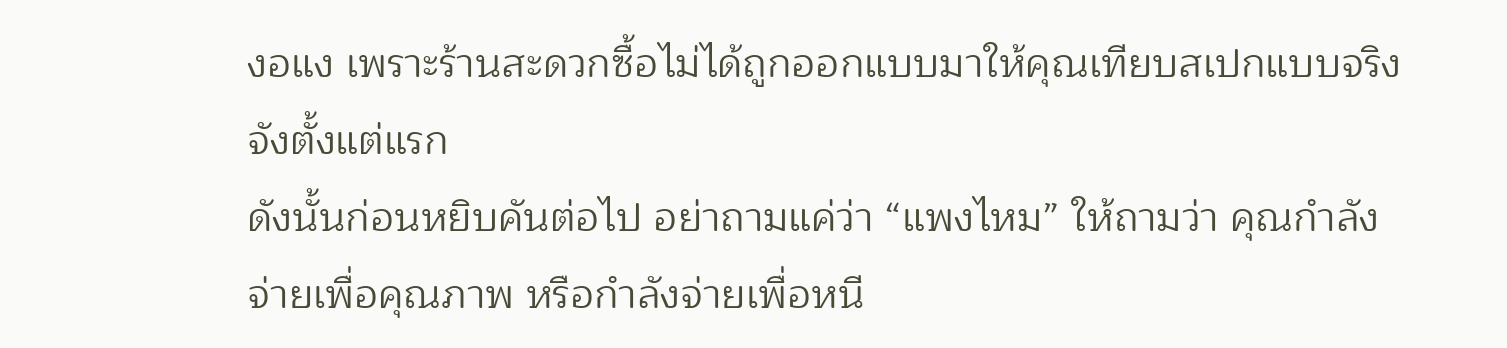งอแง เพราะร้านสะดวกซื้อไม่ได้ถูกออกแบบมาให้คุณเทียบสเปกแบบจริงจังตั้งแต่แรก
ดังนั้นก่อนหยิบคันต่อไป อย่าถามแค่ว่า “แพงไหม” ให้ถามว่า คุณกำลังจ่ายเพื่อคุณภาพ หรือกำลังจ่ายเพื่อหนี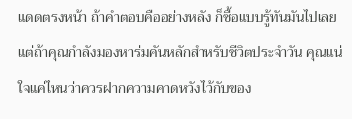แดดตรงหน้า ถ้าคำตอบคืออย่างหลัง ก็ซื้อแบบรู้ทันมันไปเลย แต่ถ้าคุณกำลังมองหาร่มคันหลักสำหรับชีวิตประจำวัน คุณแน่ใจแค่ไหนว่าควรฝากความคาดหวังไว้กับของ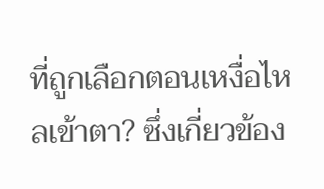ที่ถูกเลือกตอนเหงื่อไหลเข้าตา? ซึ่งเกี่ยวข้อง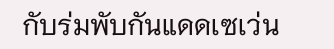กับร่มพับกันแดดเซเว่น